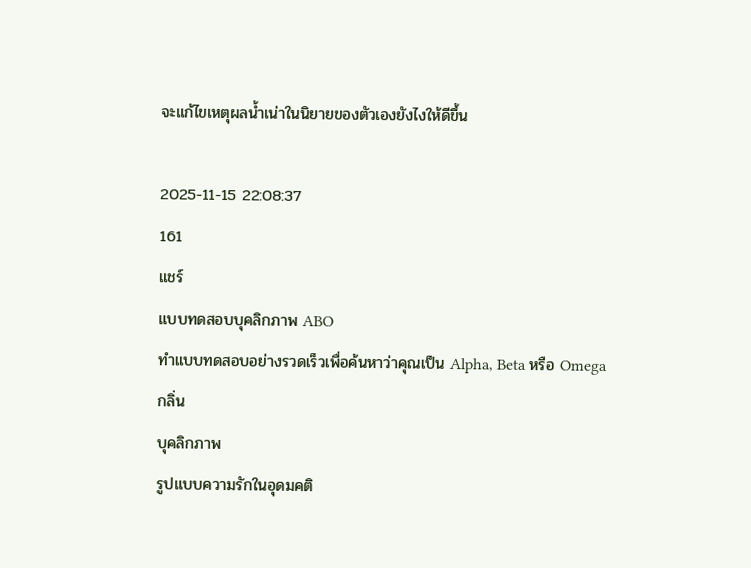จะแก้ไขเหตุผลน้ำเน่าในนิยายของตัวเองยังไงให้ดีขึ้น

2025-11-15 22:08:37
161
แชร์
แบบทดสอบบุคลิกภาพ ABO
ทำแบบทดสอบอย่างรวดเร็วเพื่อค้นหาว่าคุณเป็น Alpha, Beta หรือ Omega
กลิ่น
บุคลิกภาพ
รูปแบบความรักในอุดมคติ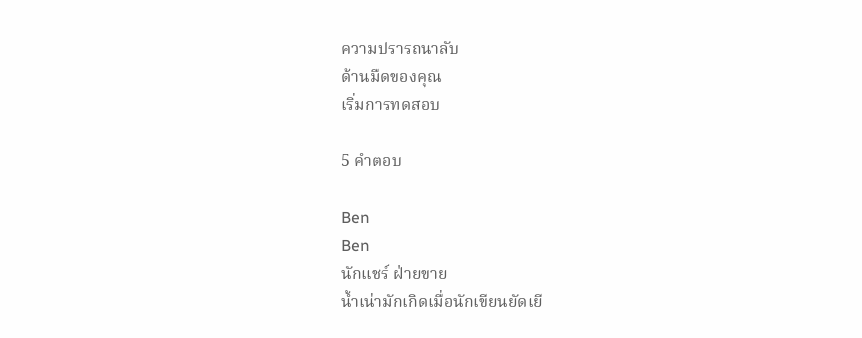ความปรารถนาลับ
ด้านมืดของคุณ
เริ่มการทดสอบ

5 คำตอบ

Ben
Ben
นักแชร์ ฝ่ายขาย
น้ำเน่ามักเกิดเมื่อนักเขียนยัดเยี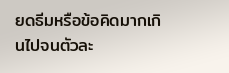ยดธีมหรือข้อคิดมากเกินไปจนตัวละ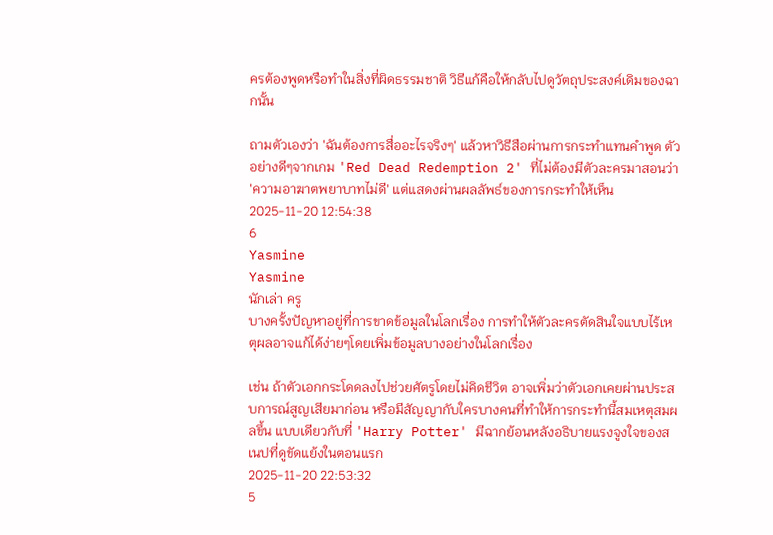ครต้องพูดหรือทำในสิ่งที่ผิดธรรมชาติ วิธีแก้คือให้กลับไปดูวัตถุประสงค์เดิมของฉากนั้น

ถามตัวเองว่า 'ฉันต้องการสื่ออะไรจริงๆ' แล้วหาวิธีสือผ่านการกระทำแทนคำพูด ตัวอย่างดีๆจากเกม 'Red Dead Redemption 2' ที่ไม่ต้องมีตัวละครมาสอนว่า 'ความอาฆาตพยาบาทไม่ดี' แต่แสดงผ่านผลลัพธ์ของการกระทำให้เห็น
2025-11-20 12:54:38
6
Yasmine
Yasmine
นักเล่า ครู
บางครั้งปัญหาอยู่ที่การขาดข้อมูลในโลกเรื่อง การทำให้ตัวละครตัดสินใจแบบไร้เหตุผลอาจแก้ได้ง่ายๆโดยเพิ่มข้อมูลบางอย่างในโลกเรื่อง

เช่น ถ้าตัวเอกกระโดดลงไปช่วยศัตรูโดยไม่คิดชีวิต อาจเพิ่มว่าตัวเอกเคยผ่านประสบการณ์สูญเสียมาก่อน หรือมีสัญญากับใครบางคนที่ทำให้การกระทำนี้สมเหตุสมผลขึ้น แบบเดียวกับที่ 'Harry Potter' มีฉากย้อนหลังอธิบายแรงจูงใจของสเนปที่ดูขัดแย้งในตอนแรก
2025-11-20 22:53:32
5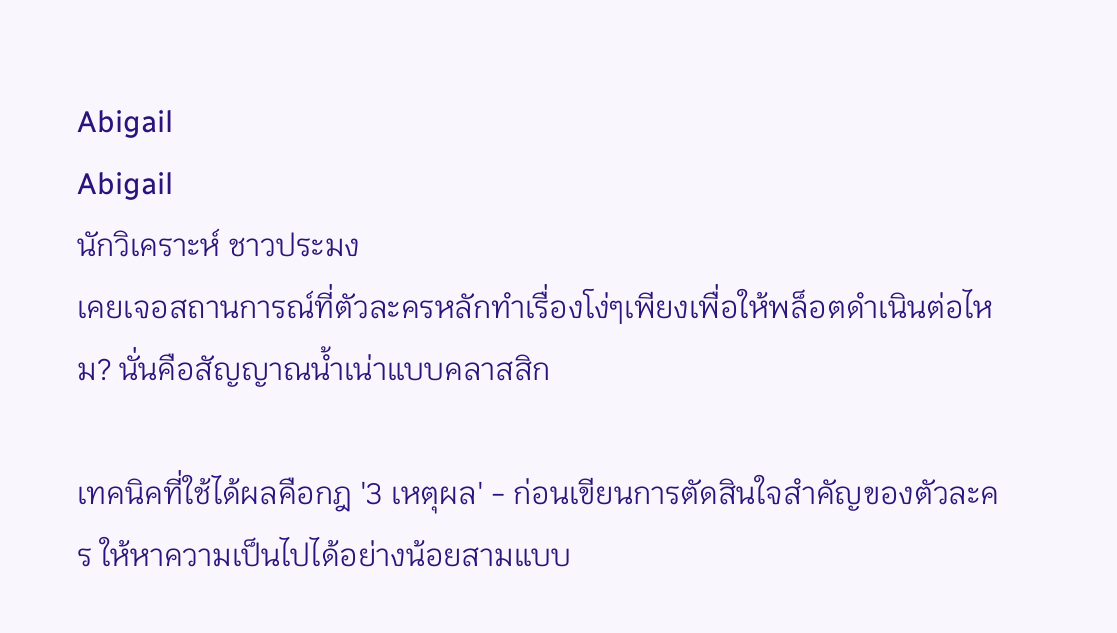Abigail
Abigail
นักวิเคราะห์ ชาวประมง
เคยเจอสถานการณ์ที่ตัวละครหลักทำเรื่องโง่ๆเพียงเพื่อให้พล็อตดำเนินต่อไหม? นั่นคือสัญญาณน้ำเน่าแบบคลาสสิก

เทคนิคที่ใช้ได้ผลคือกฎ '3 เหตุผล' - ก่อนเขียนการตัดสินใจสำคัญของตัวละคร ให้หาความเป็นไปได้อย่างน้อยสามแบบ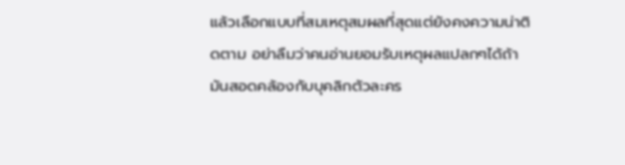แล้วเลือกแบบที่สมเหตุสมผลที่สุดแต่ยังคงความน่าติดตาม อย่าลืมว่าคนอ่านยอมรับเหตุผลแปลกๆได้ถ้ามันสอดคล้องกับบุคลิกตัวละคร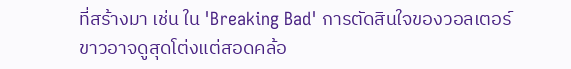ที่สร้างมา เช่น ใน 'Breaking Bad' การตัดสินใจของวอลเตอร์ขาวอาจดูสุดโต่งแต่สอดคล้อ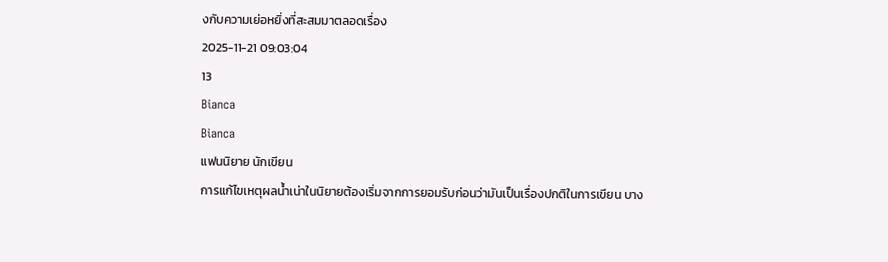งกับความเย่อหยิ่งที่สะสมมาตลอดเรื่อง
2025-11-21 09:03:04
13
Bianca
Bianca
แฟนนิยาย นักเขียน
การแก้ไขเหตุผลน้ำเน่าในนิยายต้องเริ่มจากการยอมรับก่อนว่ามันเป็นเรื่องปกติในการเขียน บาง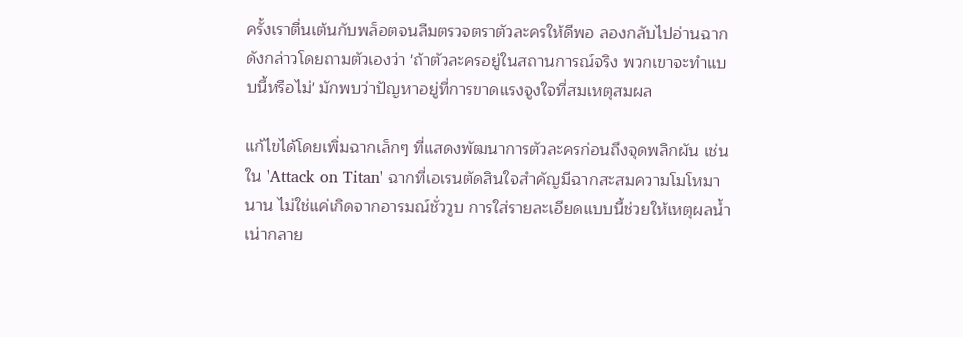ครั้งเราตื่นเต้นกับพล็อตจนลืมตรวจตราตัวละครให้ดีพอ ลองกลับไปอ่านฉากดังกล่าวโดยถามตัวเองว่า 'ถ้าตัวละครอยู่ในสถานการณ์จริง พวกเขาจะทำแบบนี้หรือไม่' มักพบว่าปัญหาอยู่ที่การขาดแรงจูงใจที่สมเหตุสมผล

แก้ไขได้โดยเพิ่มฉากเล็กๆ ที่แสดงพัฒนาการตัวละครก่อนถึงจุดพลิกผัน เช่น ใน 'Attack on Titan' ฉากที่เอเรนตัดสินใจสำคัญมีฉากสะสมความโมโหมานาน ไม่ใช่แค่เกิดจากอารมณ์ชั่ววูบ การใส่รายละเอียดแบบนี้ช่วยให้เหตุผลน้ำเน่ากลาย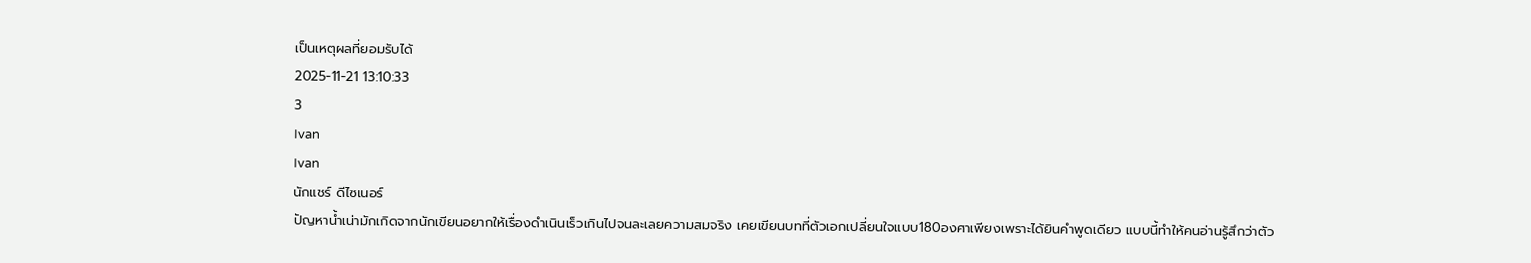เป็นเหตุผลที่ยอมรับได้
2025-11-21 13:10:33
3
Ivan
Ivan
นักแชร์ ดีไซเนอร์
ปัญหาน้ำเน่ามักเกิดจากนักเขียนอยากให้เรื่องดำเนินเร็วเกินไปจนละเลยความสมจริง เคยเขียนบทที่ตัวเอกเปลี่ยนใจแบบ180องศาเพียงเพราะได้ยินคำพูดเดียว แบบนี้ทำให้คนอ่านรู้สึกว่าตัว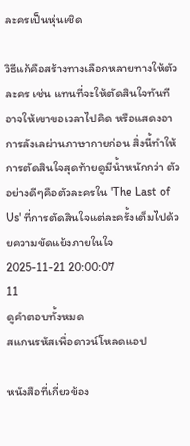ละครเป็นหุ่นเชิด

วิธีแก้คือสร้างทางเลือกหลายทางให้ตัวละคร เช่น แทนที่จะให้ตัดสินใจทันที อาจให้เขาขอเวลาไปคิด หรือแสดงอาการลังเลผ่านภาษากายก่อน สิ่งนี้ทำให้การตัดสินใจสุดท้ายดูมีน้ำหนักกว่า ตัวอย่างดีๆคือตัวละครใน 'The Last of Us' ที่การตัดสินใจแต่ละครั้งเต็มไปด้วยความขัดแย้งภายในใจ
2025-11-21 20:00:07
11
ดูคำตอบทั้งหมด
สแกนรหัสเพื่อดาวน์โหลดแอป

หนังสือที่เกี่ยวข้อง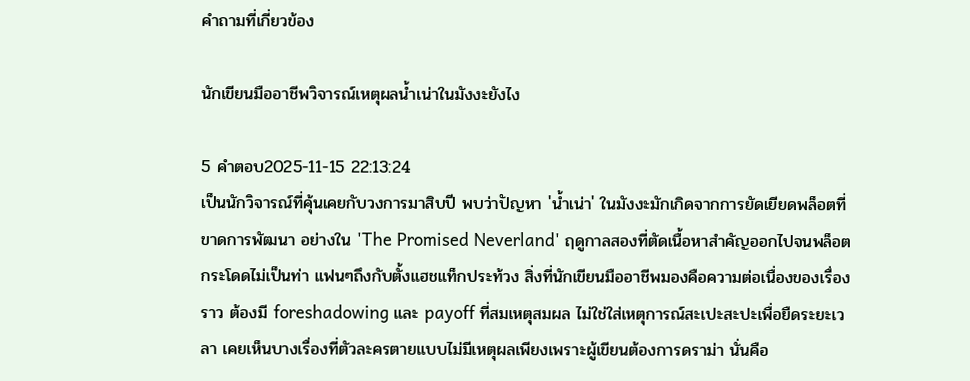คำถามที่เกี่ยวข้อง

นักเขียนมืออาชีพวิจารณ์เหตุผลน้ำเน่าในมังงะยังไง

5 คำตอบ2025-11-15 22:13:24
เป็นนักวิจารณ์ที่คุ้นเคยกับวงการมาสิบปี พบว่าปัญหา 'น้ำเน่า' ในมังงะมักเกิดจากการยัดเยียดพล็อตที่ขาดการพัฒนา อย่างใน 'The Promised Neverland' ฤดูกาลสองที่ตัดเนื้อหาสำคัญออกไปจนพล็อตกระโดดไม่เป็นท่า แฟนๆถึงกับตั้งแฮชแท็กประท้วง สิ่งที่นักเขียนมืออาชีพมองคือความต่อเนื่องของเรื่องราว ต้องมี foreshadowing และ payoff ที่สมเหตุสมผล ไม่ใช่ใส่เหตุการณ์สะเปะสะปะเพื่อยืดระยะเวลา เคยเห็นบางเรื่องที่ตัวละครตายแบบไม่มีเหตุผลเพียงเพราะผู้เขียนต้องการดราม่า นั่นคือ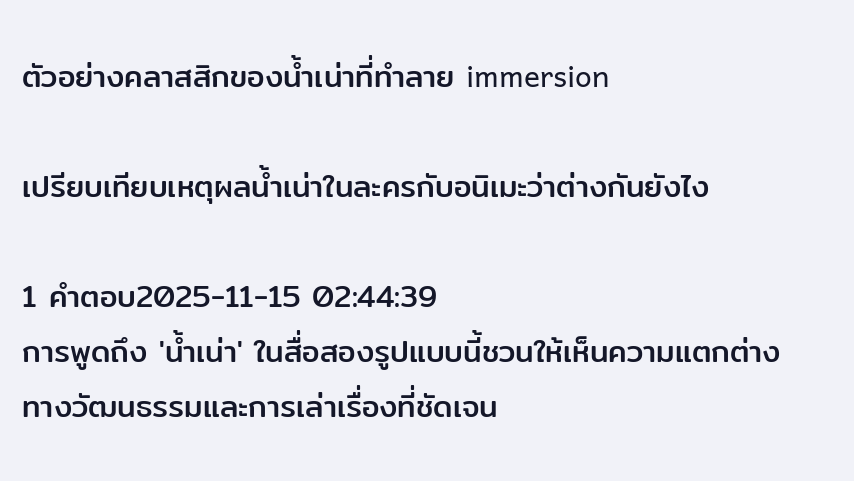ตัวอย่างคลาสสิกของน้ำเน่าที่ทำลาย immersion

เปรียบเทียบเหตุผลน้ำเน่าในละครกับอนิเมะว่าต่างกันยังไง

1 คำตอบ2025-11-15 02:44:39
การพูดถึง 'น้ำเน่า' ในสื่อสองรูปแบบนี้ชวนให้เห็นความแตกต่างทางวัฒนธรรมและการเล่าเรื่องที่ชัดเจน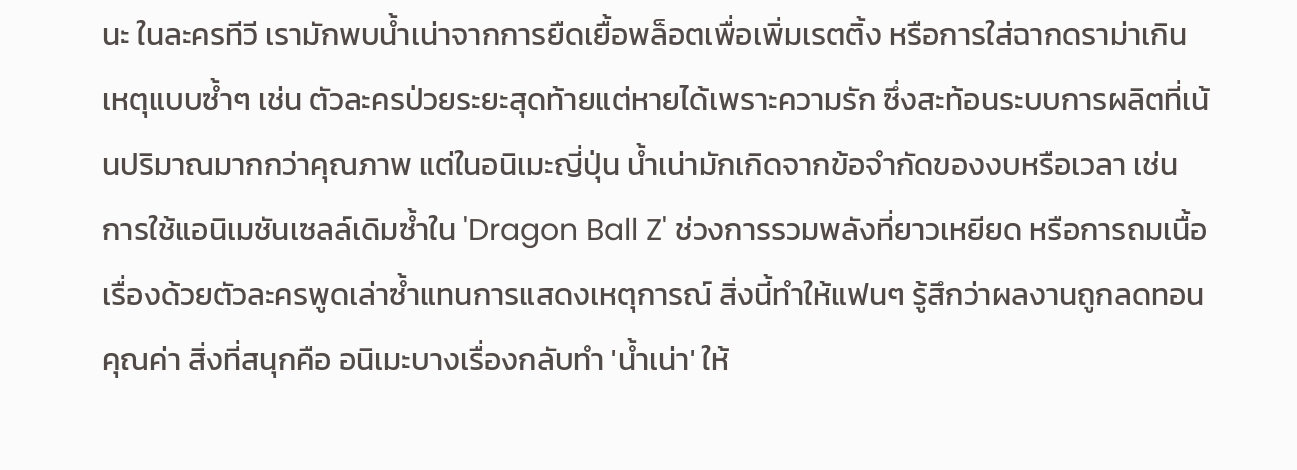นะ ในละครทีวี เรามักพบน้ำเน่าจากการยืดเยื้อพล็อตเพื่อเพิ่มเรตติ้ง หรือการใส่ฉากดราม่าเกินเหตุแบบซ้ำๆ เช่น ตัวละครป่วยระยะสุดท้ายแต่หายได้เพราะความรัก ซึ่งสะท้อนระบบการผลิตที่เน้นปริมาณมากกว่าคุณภาพ แต่ในอนิเมะญี่ปุ่น น้ำเน่ามักเกิดจากข้อจำกัดของงบหรือเวลา เช่น การใช้แอนิเมชันเซลล์เดิมซ้ำใน 'Dragon Ball Z' ช่วงการรวมพลังที่ยาวเหยียด หรือการถมเนื้อเรื่องด้วยตัวละครพูดเล่าซ้ำแทนการแสดงเหตุการณ์ สิ่งนี้ทำให้แฟนๆ รู้สึกว่าผลงานถูกลดทอนคุณค่า สิ่งที่สนุกคือ อนิเมะบางเรื่องกลับทำ 'น้ำเน่า' ให้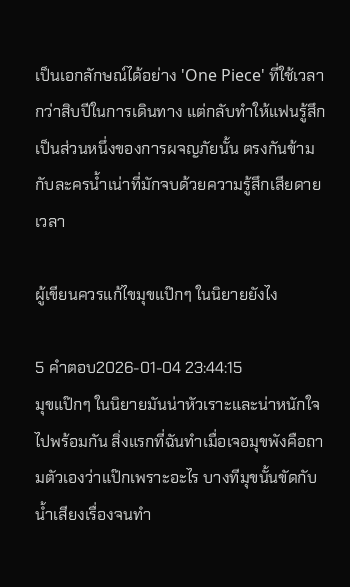เป็นเอกลักษณ์ได้อย่าง 'One Piece' ที่ใช้เวลากว่าสิบปีในการเดินทาง แต่กลับทำให้แฟนรู้สึกเป็นส่วนหนึ่งของการผจญภัยนั้น ตรงกันข้ามกับละครน้ำเน่าที่มักจบด้วยความรู้สึกเสียดายเวลา

ผู้เขียนควรแก้ไขมุขแป๊กๆ ในนิยายยังไง

5 คำตอบ2026-01-04 23:44:15
มุขแป๊กๆ ในนิยายมันน่าหัวเราะและน่าหนักใจไปพร้อมกัน สิ่งแรกที่ฉันทำเมื่อเจอมุขพังคือถามตัวเองว่าแป๊กเพราะอะไร บางทีมุขนั้นขัดกับน้ำเสียงเรื่องจนทำ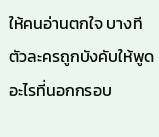ให้คนอ่านตกใจ บางทีตัวละครถูกบังคับให้พูดอะไรที่นอกกรอบ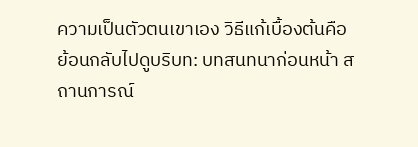ความเป็นตัวตนเขาเอง วิธีแก้เบื้องต้นคือย้อนกลับไปดูบริบท: บทสนทนาก่อนหน้า สถานการณ์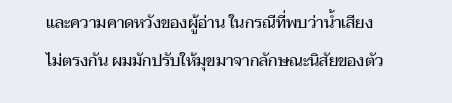และความคาดหวังของผู้อ่าน ในกรณีที่พบว่าน้ำเสียงไม่ตรงกัน ผมมักปรับให้มุขมาจากลักษณะนิสัยของตัว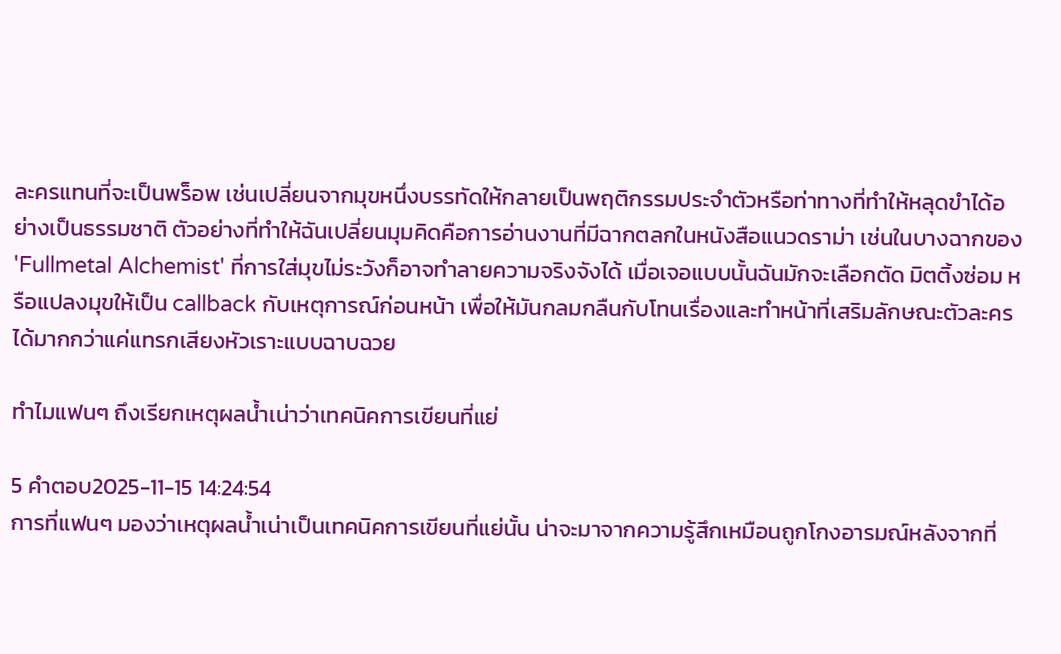ละครแทนที่จะเป็นพร็อพ เช่นเปลี่ยนจากมุขหนึ่งบรรทัดให้กลายเป็นพฤติกรรมประจำตัวหรือท่าทางที่ทำให้หลุดขำได้อย่างเป็นธรรมชาติ ตัวอย่างที่ทำให้ฉันเปลี่ยนมุมคิดคือการอ่านงานที่มีฉากตลกในหนังสือแนวดราม่า เช่นในบางฉากของ 'Fullmetal Alchemist' ที่การใส่มุขไม่ระวังก็อาจทำลายความจริงจังได้ เมื่อเจอแบบนั้นฉันมักจะเลือกตัด มิตติ้งซ่อม หรือแปลงมุขให้เป็น callback กับเหตุการณ์ก่อนหน้า เพื่อให้มันกลมกลืนกับโทนเรื่องและทำหน้าที่เสริมลักษณะตัวละครได้มากกว่าแค่แทรกเสียงหัวเราะแบบฉาบฉวย

ทำไมแฟนๆ ถึงเรียกเหตุผลน้ำเน่าว่าเทคนิคการเขียนที่แย่

5 คำตอบ2025-11-15 14:24:54
การที่แฟนๆ มองว่าเหตุผลน้ำเน่าเป็นเทคนิคการเขียนที่แย่นั้น น่าจะมาจากความรู้สึกเหมือนถูกโกงอารมณ์หลังจากที่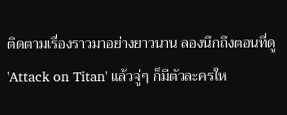ติดตามเรื่องราวมาอย่างยาวนาน ลองนึกถึงตอนที่ดู 'Attack on Titan' แล้วจู่ๆ ก็มีตัวละครให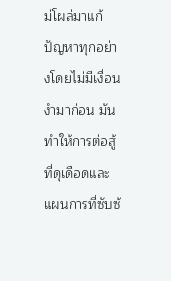ม่โผล่มาแก้ปัญหาทุกอย่างโดยไม่มีเงื่อนงำมาก่อน มันทำให้การต่อสู้ที่ดุเดือดและแผนการที่ซับซ้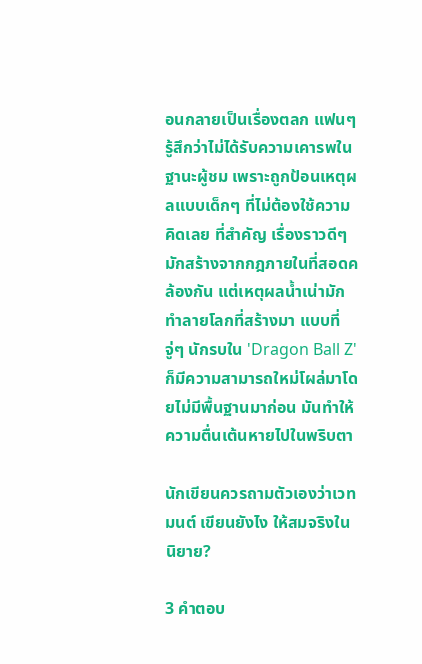อนกลายเป็นเรื่องตลก แฟนๆ รู้สึกว่าไม่ได้รับความเคารพในฐานะผู้ชม เพราะถูกป้อนเหตุผลแบบเด็กๆ ที่ไม่ต้องใช้ความคิดเลย ที่สำคัญ เรื่องราวดีๆ มักสร้างจากกฎภายในที่สอดคล้องกัน แต่เหตุผลน้ำเน่ามักทำลายโลกที่สร้างมา แบบที่จู่ๆ นักรบใน 'Dragon Ball Z' ก็มีความสามารถใหม่โผล่มาโดยไม่มีพื้นฐานมาก่อน มันทำให้ความตื่นเต้นหายไปในพริบตา

นักเขียนควรถามตัวเองว่าเวทมนต์ เขียนยังไง ให้สมจริงในนิยาย?

3 คำตอบ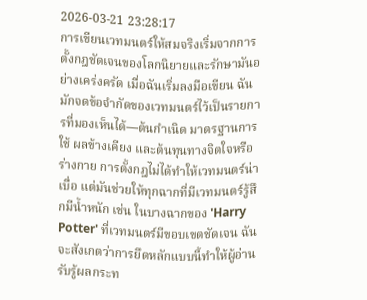2026-03-21 23:28:17
การเขียนเวทมนตร์ให้สมจริงเริ่มจากการตั้งกฎชัดเจนของโลกนิยายและรักษามันอย่างเคร่งครัด เมื่อฉันเริ่มลงมือเขียน ฉันมักจดข้อจำกัดของเวทมนตร์ไว้เป็นรายการที่มองเห็นได้—ต้นกำเนิด มาตรฐานการใช้ ผลข้างเคียง และต้นทุนทางจิตใจหรือร่างกาย การตั้งกฎไม่ได้ทำให้เวทมนตร์น่าเบื่อ แต่มันช่วยให้ทุกฉากที่มีเวทมนตร์รู้สึกมีน้ำหนัก เช่น ในบางฉากของ 'Harry Potter' ที่เวทมนตร์มีขอบเขตชัดเจน ฉันจะสังเกตว่าการยึดหลักแบบนี้ทำให้ผู้อ่านรับรู้ผลกระท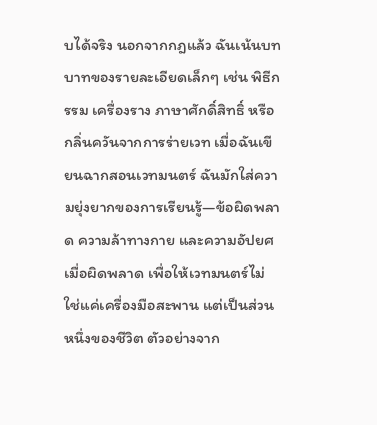บได้จริง นอกจากกฎแล้ว ฉันเน้นบทบาทของรายละเอียดเล็กๆ เช่น พิธีกรรม เครื่องราง ภาษาศักดิ์สิทธิ์ หรือกลิ่นควันจากการร่ายเวท เมื่อฉันเขียนฉากสอนเวทมนตร์ ฉันมักใส่ความยุ่งยากของการเรียนรู้—ข้อผิดพลาด ความล้าทางกาย และความอัปยศเมื่อผิดพลาด เพื่อให้เวทมนตร์ไม่ใช่แค่เครื่องมือสะพาน แต่เป็นส่วนหนึ่งของชีวิต ตัวอย่างจาก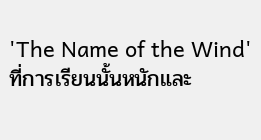'The Name of the Wind' ที่การเรียนนั้นหนักและ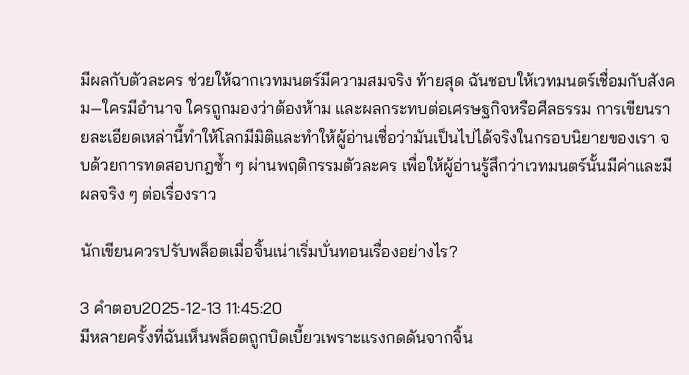มีผลกับตัวละคร ช่วยให้ฉากเวทมนตร์มีความสมจริง ท้ายสุด ฉันชอบให้เวทมนตร์เชื่อมกับสังคม—ใครมีอำนาจ ใครถูกมองว่าต้องห้าม และผลกระทบต่อเศรษฐกิจหรือศีลธรรม การเขียนรายละเอียดเหล่านี้ทำให้โลกมีมิติและทำให้ผู้อ่านเชื่อว่ามันเป็นไปได้จริงในกรอบนิยายของเรา จบด้วยการทดสอบกฎซ้ำ ๆ ผ่านพฤติกรรมตัวละคร เพื่อให้ผู้อ่านรู้สึกว่าเวทมนตร์นั้นมีค่าและมีผลจริง ๆ ต่อเรื่องราว

นักเขียนควรปรับพล็อตเมื่อจิ้นเน่าเริ่มบั่นทอนเรื่องอย่างไร?

3 คำตอบ2025-12-13 11:45:20
มีหลายครั้งที่ฉันเห็นพล็อตถูกบิดเบี้ยวเพราะแรงกดดันจากจิ้น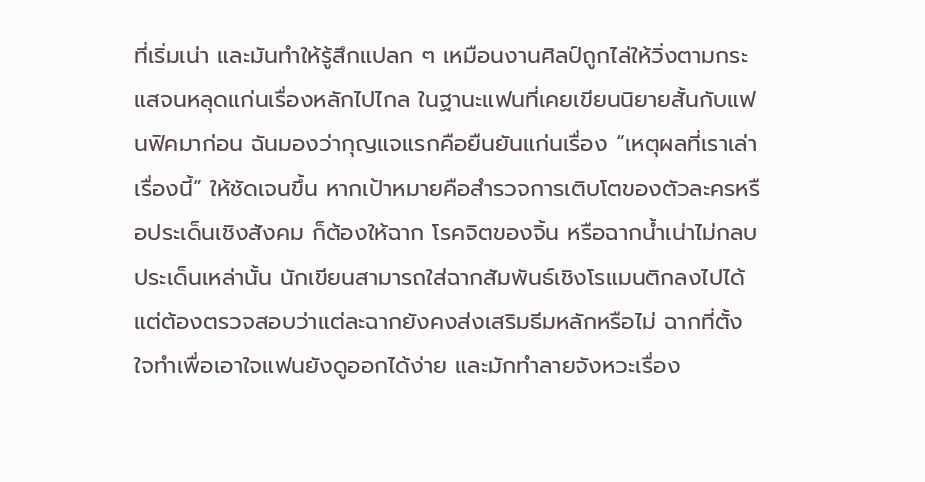ที่เริ่มเน่า และมันทำให้รู้สึกแปลก ๆ เหมือนงานศิลป์ถูกไล่ให้วิ่งตามกระแสจนหลุดแก่นเรื่องหลักไปไกล ในฐานะแฟนที่เคยเขียนนิยายสั้นกับแฟนฟิคมาก่อน ฉันมองว่ากุญแจแรกคือยืนยันแก่นเรื่อง “เหตุผลที่เราเล่าเรื่องนี้” ให้ชัดเจนขึ้น หากเป้าหมายคือสำรวจการเติบโตของตัวละครหรือประเด็นเชิงสังคม ก็ต้องให้ฉาก โรคจิตของจิ้น หรือฉากน้ำเน่าไม่กลบประเด็นเหล่านั้น นักเขียนสามารถใส่ฉากสัมพันธ์เชิงโรแมนติกลงไปได้ แต่ต้องตรวจสอบว่าแต่ละฉากยังคงส่งเสริมธีมหลักหรือไม่ ฉากที่ตั้งใจทำเพื่อเอาใจแฟนยังดูออกได้ง่าย และมักทำลายจังหวะเรื่อง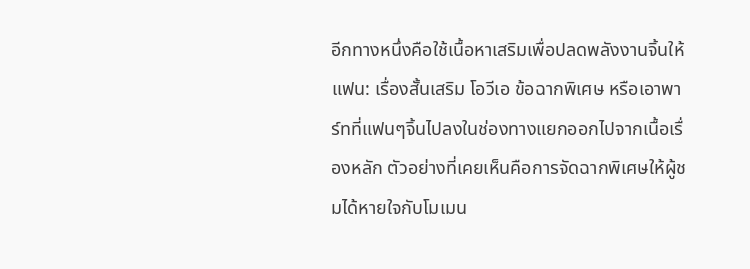อีกทางหนึ่งคือใช้เนื้อหาเสริมเพื่อปลดพลังงานจิ้นให้แฟน: เรื่องสั้นเสริม โอวีเอ ข้อฉากพิเศษ หรือเอาพาร์ทที่แฟนๆจิ้นไปลงในช่องทางแยกออกไปจากเนื้อเรื่องหลัก ตัวอย่างที่เคยเห็นคือการจัดฉากพิเศษให้ผู้ชมได้หายใจกับโมเมน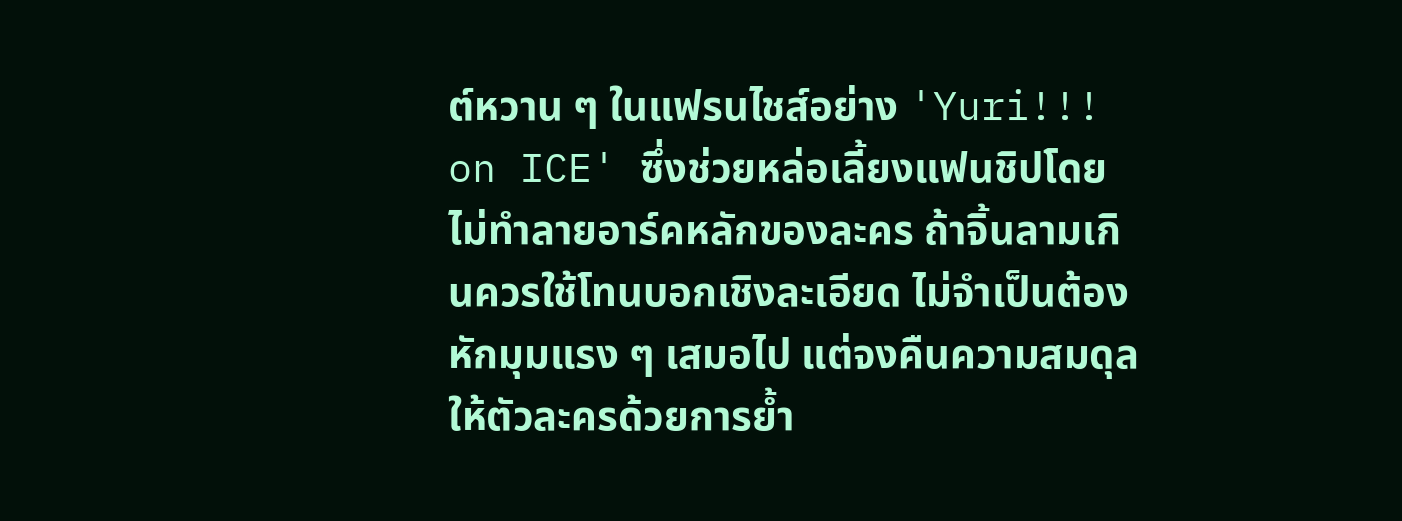ต์หวาน ๆ ในแฟรนไชส์อย่าง 'Yuri!!! on ICE' ซึ่งช่วยหล่อเลี้ยงแฟนชิปโดยไม่ทำลายอาร์คหลักของละคร ถ้าจิ้นลามเกินควรใช้โทนบอกเชิงละเอียด ไม่จำเป็นต้องหักมุมแรง ๆ เสมอไป แต่จงคืนความสมดุลให้ตัวละครด้วยการย้ำ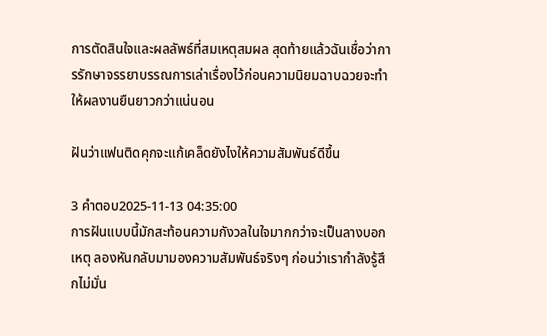การตัดสินใจและผลลัพธ์ที่สมเหตุสมผล สุดท้ายแล้วฉันเชื่อว่าการรักษาจรรยาบรรณการเล่าเรื่องไว้ก่อนความนิยมฉาบฉวยจะทำให้ผลงานยืนยาวกว่าแน่นอน

ฝันว่าแฟนติดคุกจะแก้เคล็ดยังไงให้ความสัมพันธ์ดีขึ้น

3 คำตอบ2025-11-13 04:35:00
การฝันแบบนี้มักสะท้อนความกังวลในใจมากกว่าจะเป็นลางบอกเหตุ ลองหันกลับมามองความสัมพันธ์จริงๆ ก่อนว่าเรากำลังรู้สึกไม่มั่น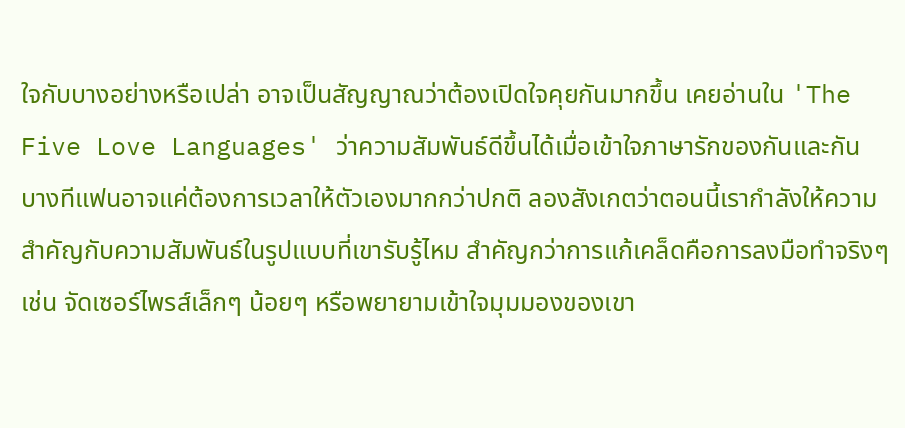ใจกับบางอย่างหรือเปล่า อาจเป็นสัญญาณว่าต้องเปิดใจคุยกันมากขึ้น เคยอ่านใน 'The Five Love Languages' ว่าความสัมพันธ์ดีขึ้นได้เมื่อเข้าใจภาษารักของกันและกัน บางทีแฟนอาจแค่ต้องการเวลาให้ตัวเองมากกว่าปกติ ลองสังเกตว่าตอนนี้เรากำลังให้ความสำคัญกับความสัมพันธ์ในรูปแบบที่เขารับรู้ไหม สำคัญกว่าการแก้เคล็ดคือการลงมือทำจริงๆ เช่น จัดเซอร์ไพรส์เล็กๆ น้อยๆ หรือพยายามเข้าใจมุมมองของเขา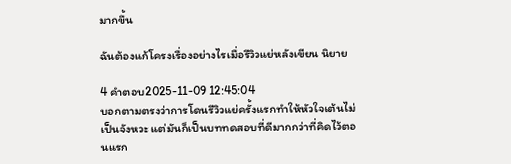มากขึ้น

ฉันต้องแก้โครงเรื่องอย่างไรเมื่อรีวิวแย่หลังเขียน นิยาย

4 คำตอบ2025-11-09 12:45:04
บอกตามตรงว่าการโดนรีวิวแย่ครั้งแรกทำให้หัวใจเต้นไม่เป็นจังหวะ แต่มันก็เป็นบททดสอบที่ดีมากกว่าที่คิดไว้ตอนแรก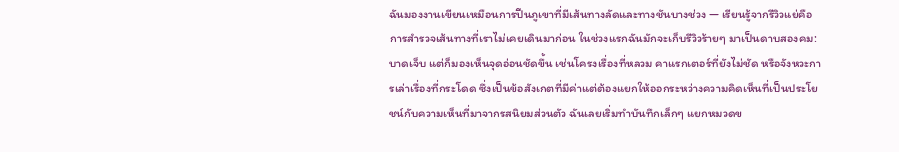ฉันมองงานเขียนเหมือนการปีนภูเขาที่มีเส้นทางลัดและทางชันบางช่วง — เรียนรู้จากรีวิวแย่คือการสำรวจเส้นทางที่เราไม่เคยเดินมาก่อน ในช่วงแรกฉันมักจะเก็บรีวิวร้ายๆ มาเป็นดาบสองคม: บาดเจ็บ แต่ก็มองเห็นจุดอ่อนชัดขึ้น เช่นโครงเรื่องที่หลวม คาแรกเตอร์ที่ยังไม่ชัด หรือจังหวะการเล่าเรื่องที่กระโดด ซึ่งเป็นข้อสังเกตที่มีค่าแต่ต้องแยกให้ออกระหว่างความคิดเห็นที่เป็นประโยชน์กับความเห็นที่มาจากรสนิยมส่วนตัว ฉันเลยเริ่มทำบันทึกเล็กๆ แยกหมวดข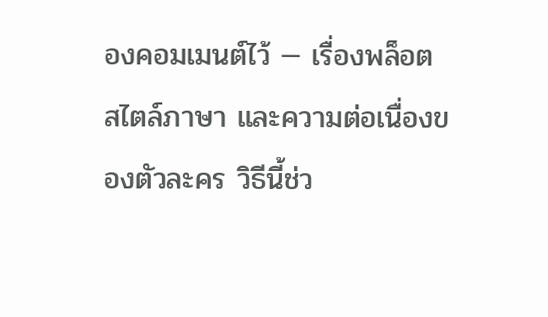องคอมเมนต์ไว้ — เรื่องพล็อต สไตล์ภาษา และความต่อเนื่องของตัวละคร วิธีนี้ช่ว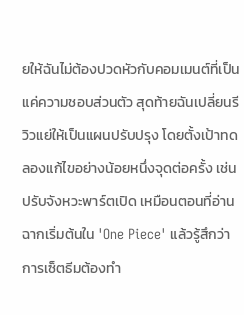ยให้ฉันไม่ต้องปวดหัวกับคอมเมนต์ที่เป็นแค่ความชอบส่วนตัว สุดท้ายฉันเปลี่ยนรีวิวแย่ให้เป็นแผนปรับปรุง โดยตั้งเป้าทดลองแก้ไขอย่างน้อยหนึ่งจุดต่อครั้ง เช่นปรับจังหวะพาร์ตเปิด เหมือนตอนที่อ่านฉากเริ่มต้นใน 'One Piece' แล้วรู้สึกว่าการเซ็ตธีมต้องทำ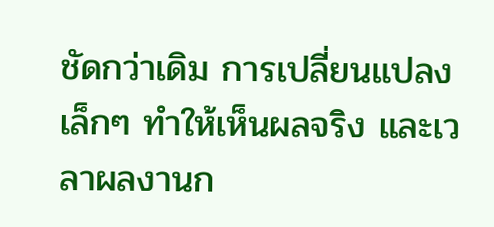ชัดกว่าเดิม การเปลี่ยนแปลงเล็กๆ ทำให้เห็นผลจริง และเวลาผลงานก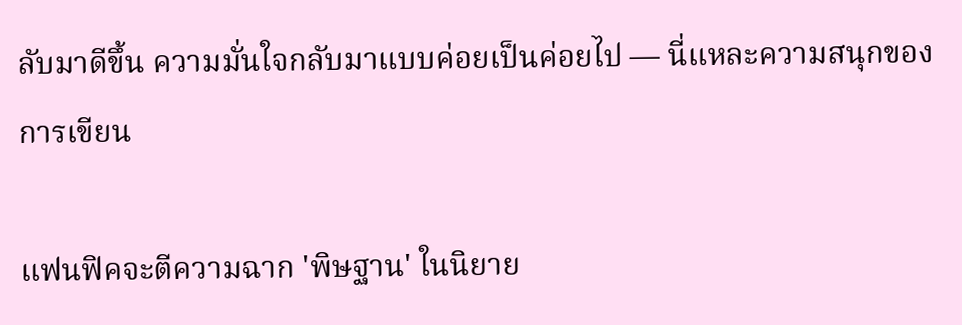ลับมาดีขึ้น ความมั่นใจกลับมาแบบค่อยเป็นค่อยไป — นี่แหละความสนุกของการเขียน

แฟนฟิคจะตีความฉาก 'พิษฐาน' ในนิยาย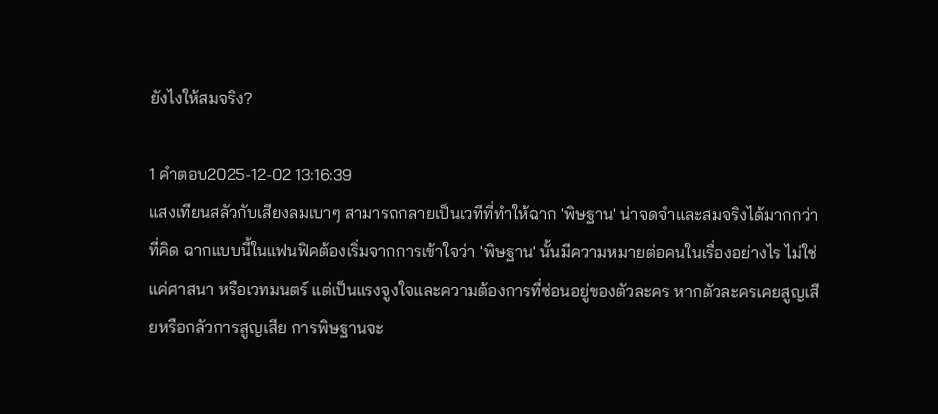ยังไงให้สมจริง?

1 คำตอบ2025-12-02 13:16:39
แสงเทียนสลัวกับเสียงลมเบาๆ สามารถกลายเป็นเวทีที่ทำให้ฉาก 'พิษฐาน' น่าจดจำและสมจริงได้มากกว่าที่คิด ฉากแบบนี้ในแฟนฟิคต้องเริ่มจากการเข้าใจว่า 'พิษฐาน' นั้นมีความหมายต่อคนในเรื่องอย่างไร ไม่ใช่แค่ศาสนา หรือเวทมนตร์ แต่เป็นแรงจูงใจและความต้องการที่ซ่อนอยู่ของตัวละคร หากตัวละครเคยสูญเสียหรือกลัวการสูญเสีย การพิษฐานจะ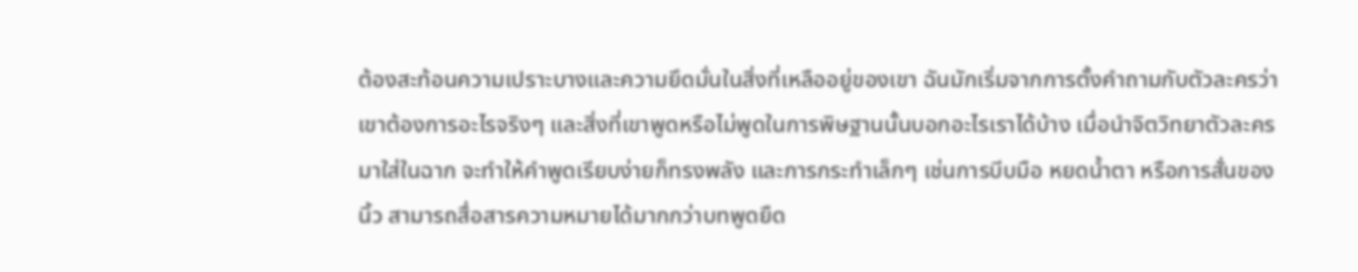ต้องสะท้อนความเปราะบางและความยึดมั่นในสิ่งที่เหลืออยู่ของเขา ฉันมักเริ่มจากการตั้งคำถามกับตัวละครว่าเขาต้องการอะไรจริงๆ และสิ่งที่เขาพูดหรือไม่พูดในการพิษฐานนั้นบอกอะไรเราได้บ้าง เมื่อนำจิตวิทยาตัวละครมาใส่ในฉาก จะทำให้คำพูดเรียบง่ายก็ทรงพลัง และการกระทำเล็กๆ เช่นการบีบมือ หยดน้ำตา หรือการสั่นของนิ้ว สามารถสื่อสารความหมายได้มากกว่าบทพูดยืด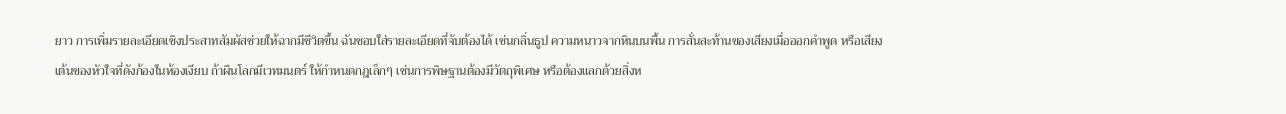ยาว การเพิ่มรายละเอียดเชิงประสาทสัมผัสช่วยให้ฉากมีชีวิตขึ้น ฉันชอบใส่รายละเอียดที่จับต้องได้ เช่นกลิ่นธูป ความหนาวจากหินบนพื้น การสั่นสะท้านของเสียงเมื่อออกคำพูด หรือเสียงเต้นของหัวใจที่ดังก้องในห้องเงียบ ถ้าผืนโลกมีเวทมนตร์ ให้กำหนดกฎเล็กๆ เช่นการพิษฐานต้องมีวัตถุพิเศษ หรือต้องแลกด้วยสิ่งห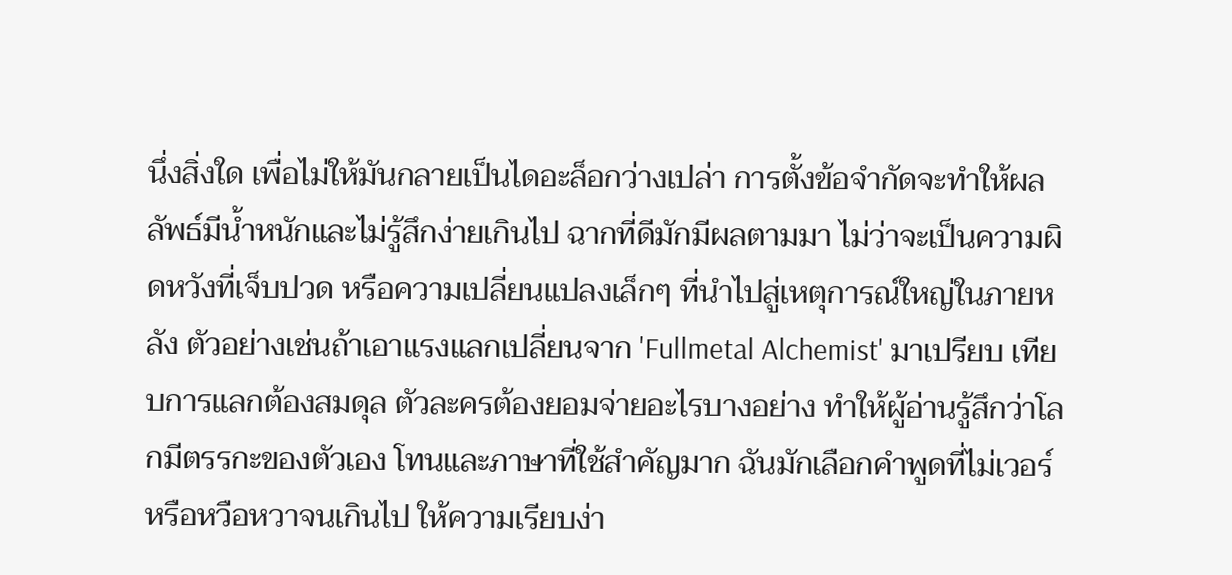นึ่งสิ่งใด เพื่อไม่ให้มันกลายเป็นไดอะล็อกว่างเปล่า การตั้งข้อจำกัดจะทำให้ผลลัพธ์มีน้ำหนักและไม่รู้สึกง่ายเกินไป ฉากที่ดีมักมีผลตามมา ไม่ว่าจะเป็นความผิดหวังที่เจ็บปวด หรือความเปลี่ยนแปลงเล็กๆ ที่นำไปสู่เหตุการณ์ใหญ่ในภายหลัง ตัวอย่างเช่นถ้าเอาแรงแลกเปลี่ยนจาก 'Fullmetal Alchemist' มาเปรียบ เทียบการแลกต้องสมดุล ตัวละครต้องยอมจ่ายอะไรบางอย่าง ทำให้ผู้อ่านรู้สึกว่าโลกมีตรรกะของตัวเอง โทนและภาษาที่ใช้สำคัญมาก ฉันมักเลือกคำพูดที่ไม่เวอร์หรือหวือหวาจนเกินไป ให้ความเรียบง่า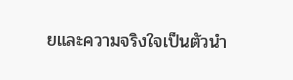ยและความจริงใจเป็นตัวนำ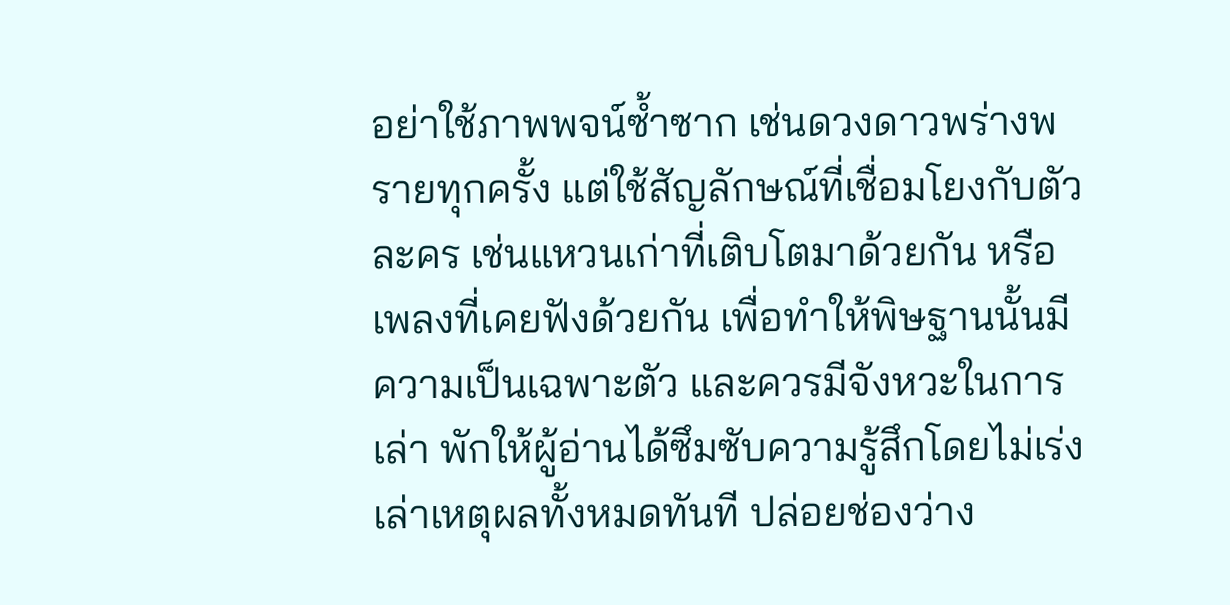อย่าใช้ภาพพจน์ซ้ำซาก เช่นดวงดาวพร่างพรายทุกครั้ง แต่ใช้สัญลักษณ์ที่เชื่อมโยงกับตัวละคร เช่นแหวนเก่าที่เติบโตมาด้วยกัน หรือเพลงที่เคยฟังด้วยกัน เพื่อทำให้พิษฐานนั้นมีความเป็นเฉพาะตัว และควรมีจังหวะในการเล่า พักให้ผู้อ่านได้ซึมซับความรู้สึกโดยไม่เร่งเล่าเหตุผลทั้งหมดทันที ปล่อยช่องว่าง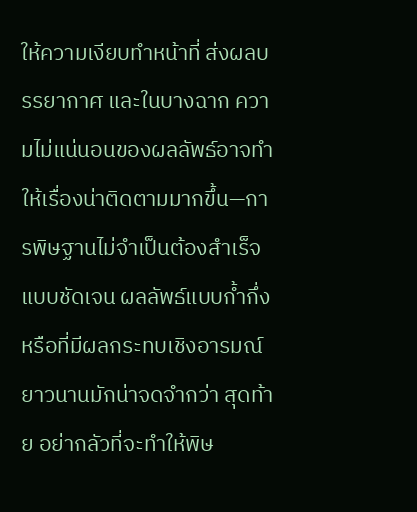ให้ความเงียบทำหน้าที่ ส่งผลบรรยากาศ และในบางฉาก ความไม่แน่นอนของผลลัพธ์อาจทำให้เรื่องน่าติดตามมากขึ้น—การพิษฐานไม่จำเป็นต้องสำเร็จแบบชัดเจน ผลลัพธ์แบบก้ำกึ่งหรือที่มีผลกระทบเชิงอารมณ์ยาวนานมักน่าจดจำกว่า สุดท้าย อย่ากลัวที่จะทำให้พิษ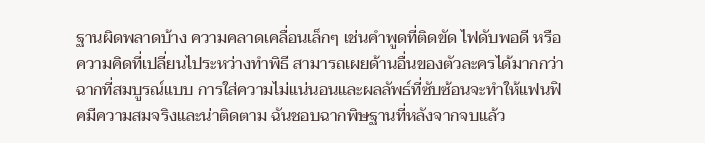ฐานผิดพลาดบ้าง ความคลาดเคลื่อนเล็กๆ เช่นคำพูดที่ติดขัด ไฟดับพอดี หรือความคิดที่เปลี่ยนไประหว่างทำพิธี สามารถเผยด้านอื่นของตัวละครได้มากกว่าฉากที่สมบูรณ์แบบ การใส่ความไม่แน่นอนและผลลัพธ์ที่ซับซ้อนจะทำให้แฟนฟิคมีความสมจริงและน่าติดตาม ฉันชอบฉากพิษฐานที่หลังจากจบแล้ว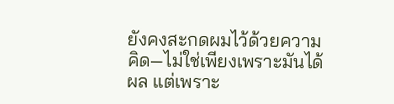ยังคงสะกดผมไว้ด้วยความคิด—ไม่ใช่เพียงเพราะมันได้ผล แต่เพราะ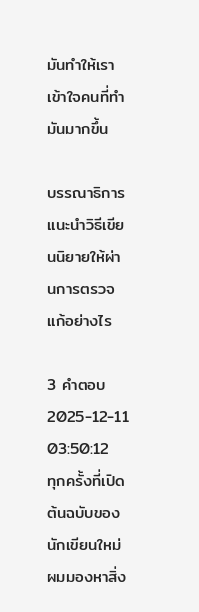มันทำให้เราเข้าใจคนที่ทำมันมากขึ้น

บรรณาธิการแนะนำวิธีเขียนนิยายให้ผ่านการตรวจแก้อย่างไร

3 คำตอบ2025-12-11 03:50:12
ทุกครั้งที่เปิดต้นฉบับของนักเขียนใหม่ ผมมองหาสิ่ง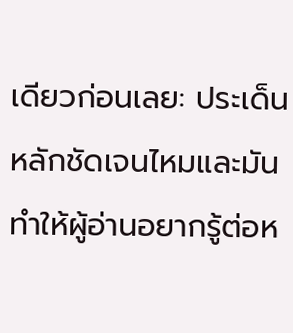เดียวก่อนเลย: ประเด็นหลักชัดเจนไหมและมันทำให้ผู้อ่านอยากรู้ต่อห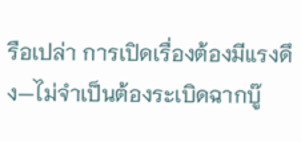รือเปล่า การเปิดเรื่องต้องมีแรงดึง—ไม่จำเป็นต้องระเบิดฉากบู๊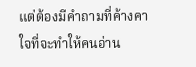แต่ต้องมีคำถามที่ค้างคาใจที่จะทำให้คนอ่าน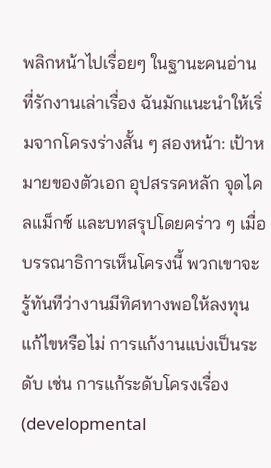พลิกหน้าไปเรื่อยๆ ในฐานะคนอ่านที่รักงานเล่าเรื่อง ฉันมักแนะนำให้เริ่มจากโครงร่างสั้น ๆ สองหน้า: เป้าหมายของตัวเอก อุปสรรคหลัก จุดไคลแม็กซ์ และบทสรุปโดยคร่าว ๆ เมื่อบรรณาธิการเห็นโครงนี้ พวกเขาจะรู้ทันทีว่างานมีทิศทางพอให้ลงทุนแก้ไขหรือไม่ การแก้งานแบ่งเป็นระดับ เช่น การแก้ระดับโครงเรื่อง (developmental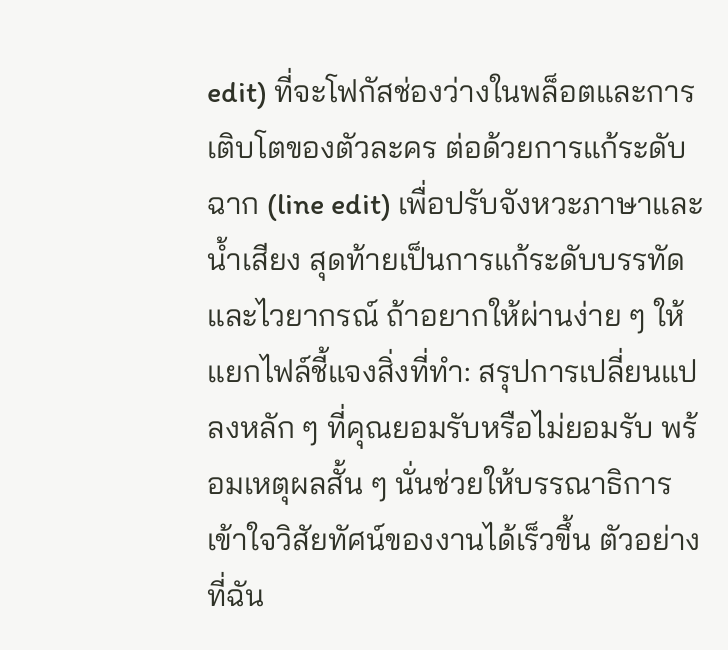edit) ที่จะโฟกัสช่องว่างในพล็อตและการเติบโตของตัวละคร ต่อด้วยการแก้ระดับฉาก (line edit) เพื่อปรับจังหวะภาษาและน้ำเสียง สุดท้ายเป็นการแก้ระดับบรรทัดและไวยากรณ์ ถ้าอยากให้ผ่านง่าย ๆ ให้แยกไฟล์ชี้แจงสิ่งที่ทำ: สรุปการเปลี่ยนแปลงหลัก ๆ ที่คุณยอมรับหรือไม่ยอมรับ พร้อมเหตุผลสั้น ๆ นั่นช่วยให้บรรณาธิการเข้าใจวิสัยทัศน์ของงานได้เร็วขึ้น ตัวอย่างที่ฉัน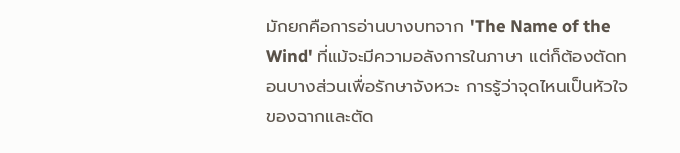มักยกคือการอ่านบางบทจาก 'The Name of the Wind' ที่แม้จะมีความอลังการในภาษา แต่ก็ต้องตัดทอนบางส่วนเพื่อรักษาจังหวะ การรู้ว่าจุดไหนเป็นหัวใจของฉากและตัด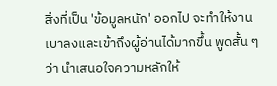สิ่งที่เป็น 'ข้อมูลหนัก' ออกไป จะทำให้งานเบาลงและเข้าถึงผู้อ่านได้มากขึ้น พูดสั้น ๆ ว่า นำเสนอใจความหลักให้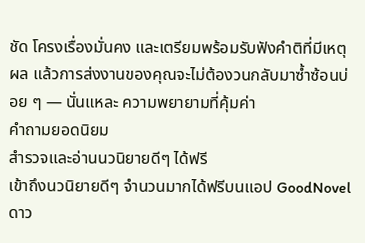ชัด โครงเรื่องมั่นคง และเตรียมพร้อมรับฟังคำติที่มีเหตุผล แล้วการส่งงานของคุณจะไม่ต้องวนกลับมาซ้ำซ้อนบ่อย ๆ — นั่นแหละ ความพยายามที่คุ้มค่า
คำถามยอดนิยม
สำรวจและอ่านนวนิยายดีๆ ได้ฟรี
เข้าถึงนวนิยายดีๆ จำนวนมากได้ฟรีบนแอป GoodNovel ดาว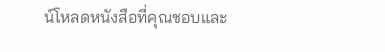น์โหลดหนังสือที่คุณชอบและ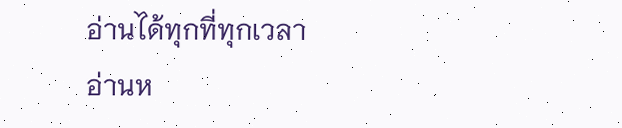อ่านได้ทุกที่ทุกเวลา
อ่านห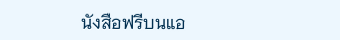นังสือฟรีบนแอ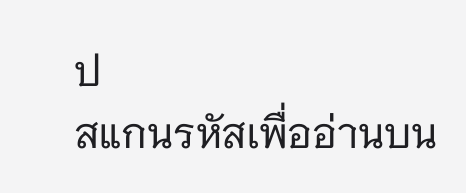ป
สแกนรหัสเพื่ออ่านบน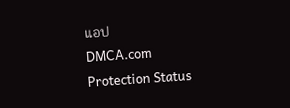แอป
DMCA.com Protection Status